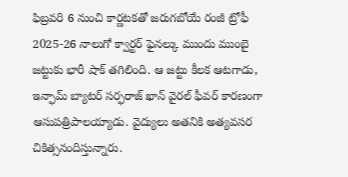ఫిబ్రవరి 6 నుంచి కార్ణటకతో జరుగబోయే రంజీ ట్రోఫీ 2025-26 నాలుగో క్వార్టర్ ఫైనల్కు ముందు ముంబై జట్టుకు భారీ షాక్ తగిలింది. ఆ జట్టు కీలక ఆటగాడు, ఇన్ఫామ్ బ్యాటర్ సర్ఫరాజ్ ఖాన్ వైరల్ ఫీవర్ కారణంగా ఆసుపత్రిపాలయ్యాడు. వైద్యులు అతనికి అత్యవసర చికిత్సనందిస్తున్నారు.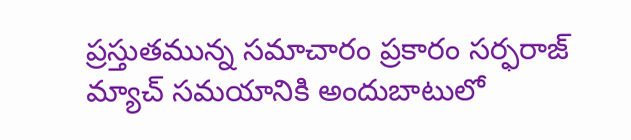ప్రస్తుతమున్న సమాచారం ప్రకారం సర్ఫరాజ్ మ్యాచ్ సమయానికి అందుబాటులో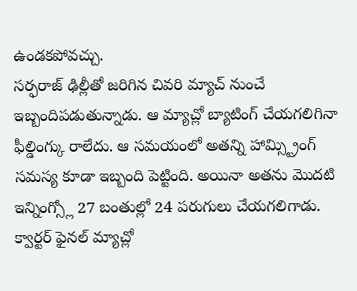ఉండకపోవచ్చు.
సర్ఫరాజ్ ఢిల్లీతో జరిగిన చివరి మ్యాచ్ నుంచే ఇబ్బందిపడుతున్నాడు. ఆ మ్యాచ్లో బ్యాటింగ్ చేయగలిగినా ఫీల్డింగ్కు రాలేదు. ఆ సమయంలో అతన్ని హామ్స్ట్రింగ్ సమస్య కూడా ఇబ్బంది పెట్టింది. అయినా అతను మొదటి ఇన్నింగ్స్లో 27 బంతుల్లో 24 పరుగులు చేయగలిగాడు.
క్వార్టర్ ఫైనల్ మ్యాచ్లో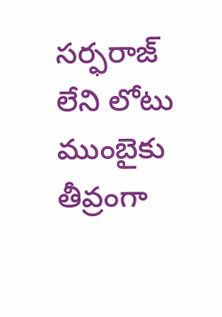సర్ఫరాజ్ లేని లోటు ముంబైకు తీవ్రంగా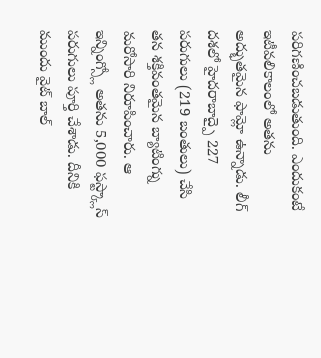పరిగణించబడుతుంది. ఎందుకంటే ఇటీవలికాలంలో అతను అద్భుతమైన ఫామ్లో ఉన్నాడు. లీగ్ దశలో హైదరాబాద్పై 227 పరుగులు (219 బంతులు) చేసి తన శక్తివంతమైన బ్యాటింగ్ను మరోసారి నిరూపించారు. ఆ ఇన్నింగ్స్లో అతను 5,000 ఫస్ట్క్లాస్ పరుగులు పూర్తి చేశాడు. దీనికి ముందు వైట్ బాల్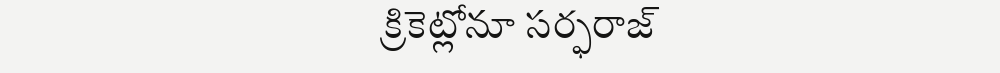క్రికెట్లోనూ సర్ఫరాజ్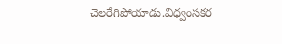చెలరేగిపోయాడు.విధ్వంసకర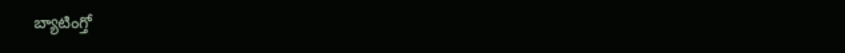బ్యాటింగ్తో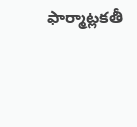ఫార్మాట్లకతీ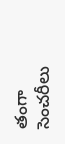తంగా సెంచరీలు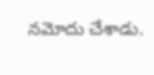నమోదు చేశాడు.